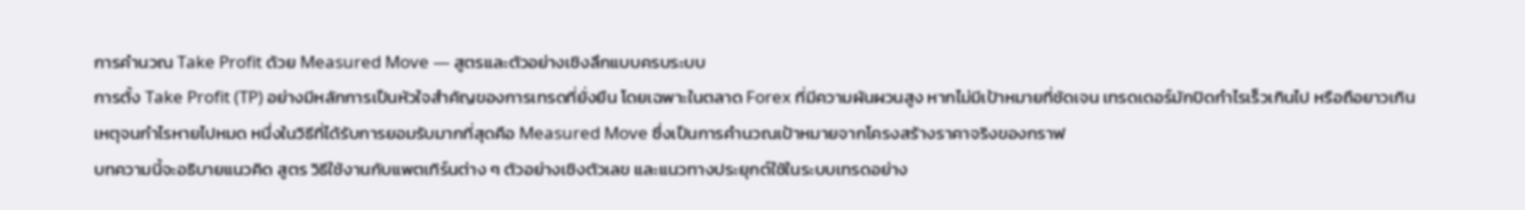การคำนวณ Take Profit ด้วย Measured Move — สูตรและตัวอย่างเชิงลึกแบบครบระบบ
การตั้ง Take Profit (TP) อย่างมีหลักการเป็นหัวใจสำคัญของการเทรดที่ยั่งยืน โดยเฉพาะในตลาด Forex ที่มีความผันผวนสูง หากไม่มีเป้าหมายที่ชัดเจน เทรดเดอร์มักปิดกำไรเร็วเกินไป หรือถือยาวเกินเหตุจนกำไรหายไปหมด หนึ่งในวิธีที่ได้รับการยอมรับมากที่สุดคือ Measured Move ซึ่งเป็นการคำนวณเป้าหมายจากโครงสร้างราคาจริงของกราฟ
บทความนี้จะอธิบายแนวคิด สูตร วิธีใช้งานกับแพตเทิร์นต่าง ๆ ตัวอย่างเชิงตัวเลข และแนวทางประยุกต์ใช้ในระบบเทรดอย่าง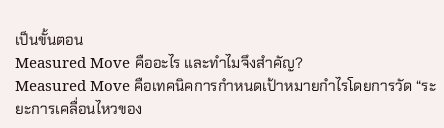เป็นขั้นตอน
Measured Move คืออะไร และทำไมจึงสำคัญ?
Measured Move คือเทคนิคการกำหนดเป้าหมายกำไรโดยการวัด “ระยะการเคลื่อนไหวของ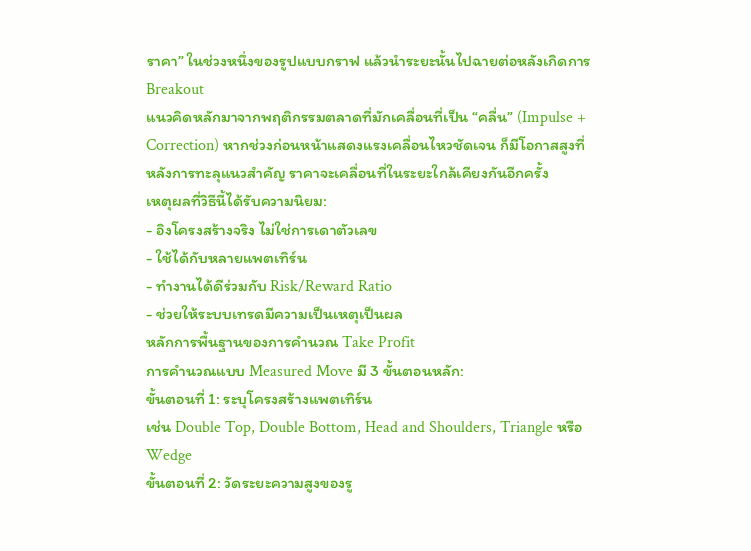ราคา” ในช่วงหนึ่งของรูปแบบกราฟ แล้วนำระยะนั้นไปฉายต่อหลังเกิดการ Breakout
แนวคิดหลักมาจากพฤติกรรมตลาดที่มักเคลื่อนที่เป็น “คลื่น” (Impulse + Correction) หากช่วงก่อนหน้าแสดงแรงเคลื่อนไหวชัดเจน ก็มีโอกาสสูงที่หลังการทะลุแนวสำคัญ ราคาจะเคลื่อนที่ในระยะใกล้เคียงกันอีกครั้ง
เหตุผลที่วิธีนี้ได้รับความนิยม:
- อิงโครงสร้างจริง ไม่ใช่การเดาตัวเลข
- ใช้ได้กับหลายแพตเทิร์น
- ทำงานได้ดีร่วมกับ Risk/Reward Ratio
- ช่วยให้ระบบเทรดมีความเป็นเหตุเป็นผล
หลักการพื้นฐานของการคำนวณ Take Profit
การคำนวณแบบ Measured Move มี 3 ขั้นตอนหลัก:
ขั้นตอนที่ 1: ระบุโครงสร้างแพตเทิร์น
เช่น Double Top, Double Bottom, Head and Shoulders, Triangle หรือ Wedge
ขั้นตอนที่ 2: วัดระยะความสูงของรู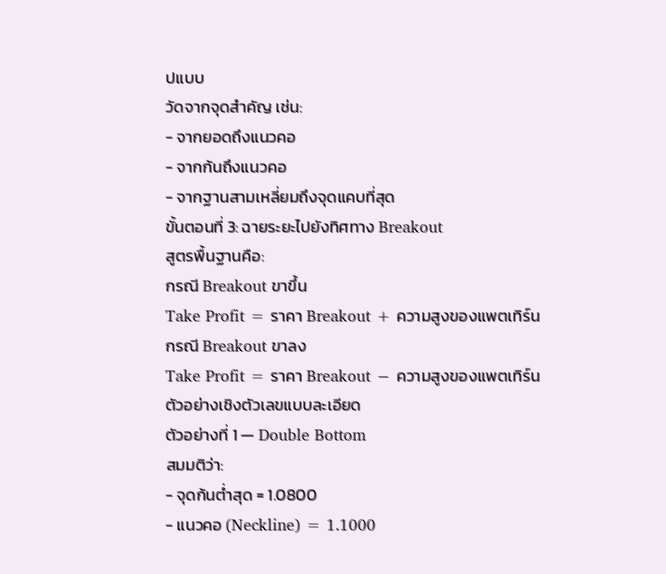ปแบบ
วัดจากจุดสำคัญ เช่น:
- จากยอดถึงแนวคอ
- จากก้นถึงแนวคอ
- จากฐานสามเหลี่ยมถึงจุดแคบที่สุด
ขั้นตอนที่ 3: ฉายระยะไปยังทิศทาง Breakout
สูตรพื้นฐานคือ:
กรณี Breakout ขาขึ้น
Take Profit = ราคา Breakout + ความสูงของแพตเทิร์น
กรณี Breakout ขาลง
Take Profit = ราคา Breakout − ความสูงของแพตเทิร์น
ตัวอย่างเชิงตัวเลขแบบละเอียด
ตัวอย่างที่ 1 — Double Bottom
สมมติว่า:
- จุดก้นต่ำสุด = 1.0800
- แนวคอ (Neckline) = 1.1000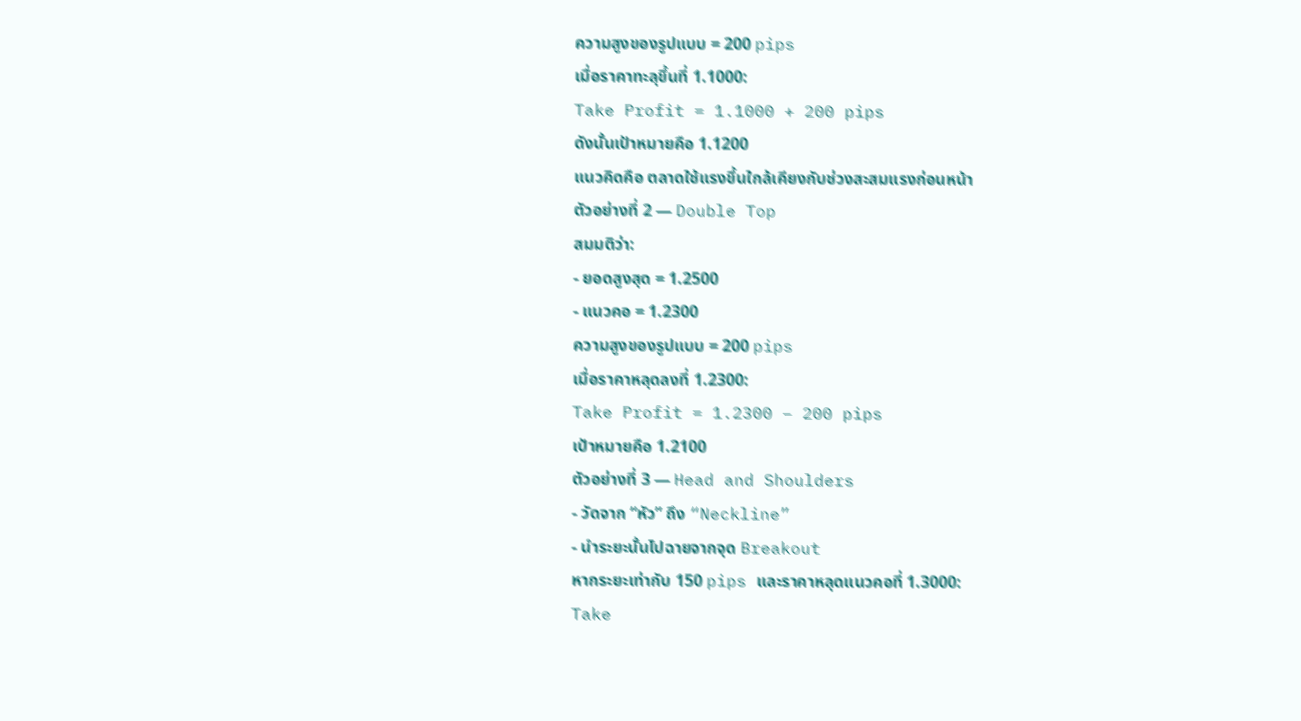ความสูงของรูปแบบ = 200 pips
เมื่อราคาทะลุขึ้นที่ 1.1000:
Take Profit = 1.1000 + 200 pips
ดังนั้นเป้าหมายคือ 1.1200
แนวคิดคือ ตลาดใช้แรงขึ้นใกล้เคียงกับช่วงสะสมแรงก่อนหน้า
ตัวอย่างที่ 2 — Double Top
สมมติว่า:
- ยอดสูงสุด = 1.2500
- แนวคอ = 1.2300
ความสูงของรูปแบบ = 200 pips
เมื่อราคาหลุดลงที่ 1.2300:
Take Profit = 1.2300 − 200 pips
เป้าหมายคือ 1.2100
ตัวอย่างที่ 3 — Head and Shoulders
- วัดจาก “หัว” ถึง “Neckline”
- นำระยะนั้นไปฉายจากจุด Breakout
หากระยะเท่ากับ 150 pips และราคาหลุดแนวคอที่ 1.3000:
Take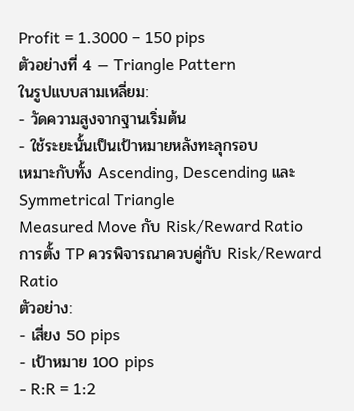Profit = 1.3000 − 150 pips
ตัวอย่างที่ 4 — Triangle Pattern
ในรูปแบบสามเหลี่ยม:
- วัดความสูงจากฐานเริ่มต้น
- ใช้ระยะนั้นเป็นเป้าหมายหลังทะลุกรอบ
เหมาะกับทั้ง Ascending, Descending และ Symmetrical Triangle
Measured Move กับ Risk/Reward Ratio
การตั้ง TP ควรพิจารณาควบคู่กับ Risk/Reward Ratio
ตัวอย่าง:
- เสี่ยง 50 pips
- เป้าหมาย 100 pips
- R:R = 1:2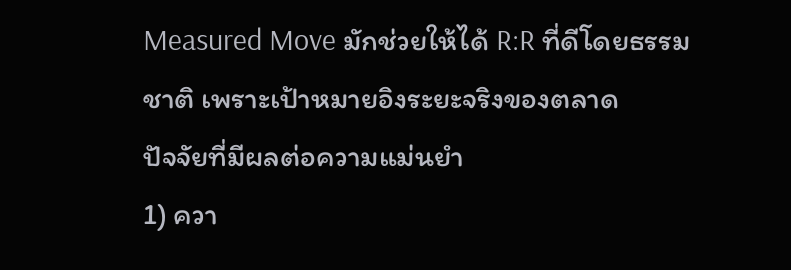Measured Move มักช่วยให้ได้ R:R ที่ดีโดยธรรมชาติ เพราะเป้าหมายอิงระยะจริงของตลาด
ปัจจัยที่มีผลต่อความแม่นยำ
1) ควา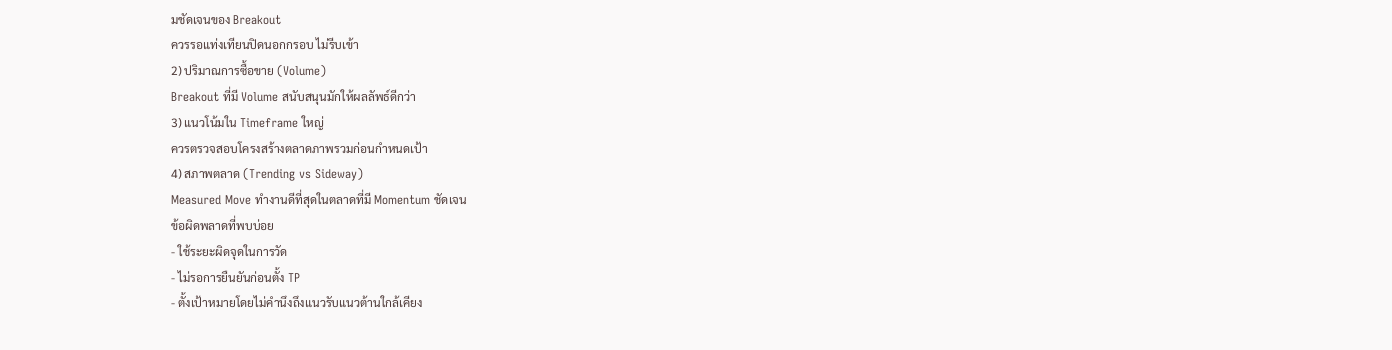มชัดเจนของ Breakout
ควรรอแท่งเทียนปิดนอกกรอบ ไม่รีบเข้า
2) ปริมาณการซื้อขาย (Volume)
Breakout ที่มี Volume สนับสนุนมักให้ผลลัพธ์ดีกว่า
3) แนวโน้มใน Timeframe ใหญ่
ควรตรวจสอบโครงสร้างตลาดภาพรวมก่อนกำหนดเป้า
4) สภาพตลาด (Trending vs Sideway)
Measured Move ทำงานดีที่สุดในตลาดที่มี Momentum ชัดเจน
ข้อผิดพลาดที่พบบ่อย
- ใช้ระยะผิดจุดในการวัด
- ไม่รอการยืนยันก่อนตั้ง TP
- ตั้งเป้าหมายโดยไม่คำนึงถึงแนวรับแนวต้านใกล้เคียง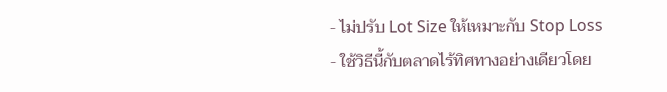- ไม่ปรับ Lot Size ให้เหมาะกับ Stop Loss
- ใช้วิธีนี้กับตลาดไร้ทิศทางอย่างเดียวโดย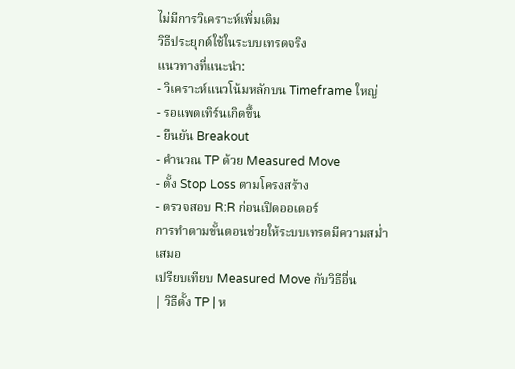ไม่มีการวิเคราะห์เพิ่มเติม
วิธีประยุกต์ใช้ในระบบเทรดจริง
แนวทางที่แนะนำ:
- วิเคราะห์แนวโน้มหลักบน Timeframe ใหญ่
- รอแพตเทิร์นเกิดขึ้น
- ยืนยัน Breakout
- คำนวณ TP ด้วย Measured Move
- ตั้ง Stop Loss ตามโครงสร้าง
- ตรวจสอบ R:R ก่อนเปิดออเดอร์
การทำตามขั้นตอนช่วยให้ระบบเทรดมีความสม่ำเสมอ
เปรียบเทียบ Measured Move กับวิธีอื่น
| วิธีตั้ง TP | ห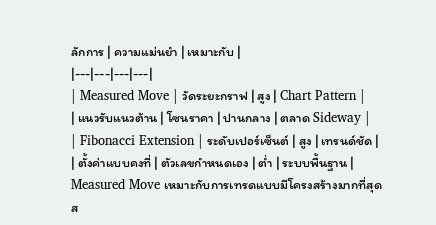ลักการ | ความแม่นยำ | เหมาะกับ |
|---|---|---|---|
| Measured Move | วัดระยะกราฟ | สูง | Chart Pattern |
| แนวรับแนวต้าน | โซนราคา | ปานกลาง | ตลาด Sideway |
| Fibonacci Extension | ระดับเปอร์เซ็นต์ | สูง | เทรนด์ชัด |
| ตั้งค่าแบบคงที่ | ตัวเลขกำหนดเอง | ต่ำ | ระบบพื้นฐาน |
Measured Move เหมาะกับการเทรดแบบมีโครงสร้างมากที่สุด
ส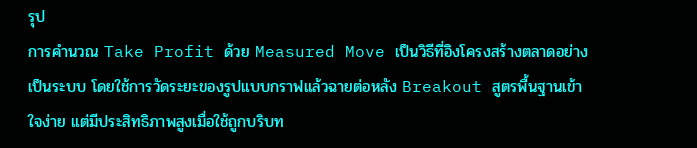รุป
การคำนวณ Take Profit ด้วย Measured Move เป็นวิธีที่อิงโครงสร้างตลาดอย่างเป็นระบบ โดยใช้การวัดระยะของรูปแบบกราฟแล้วฉายต่อหลัง Breakout สูตรพื้นฐานเข้าใจง่าย แต่มีประสิทธิภาพสูงเมื่อใช้ถูกบริบท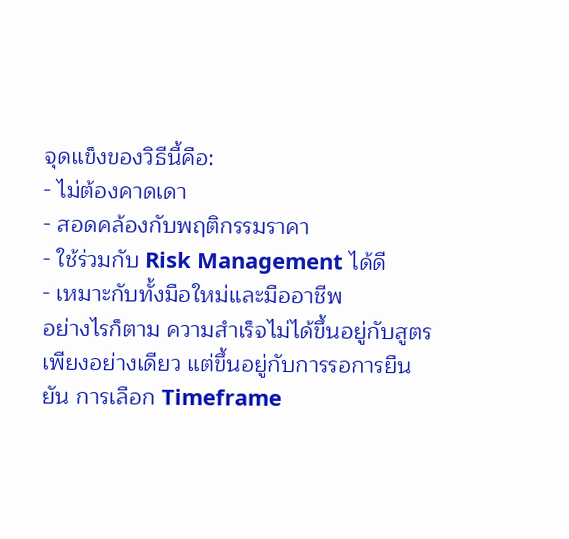จุดแข็งของวิธีนี้คือ:
- ไม่ต้องคาดเดา
- สอดคล้องกับพฤติกรรมราคา
- ใช้ร่วมกับ Risk Management ได้ดี
- เหมาะกับทั้งมือใหม่และมืออาชีพ
อย่างไรก็ตาม ความสำเร็จไม่ได้ขึ้นอยู่กับสูตรเพียงอย่างเดียว แต่ขึ้นอยู่กับการรอการยืนยัน การเลือก Timeframe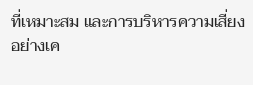ที่เหมาะสม และการบริหารความเสี่ยงอย่างเค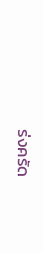ร่งครัด